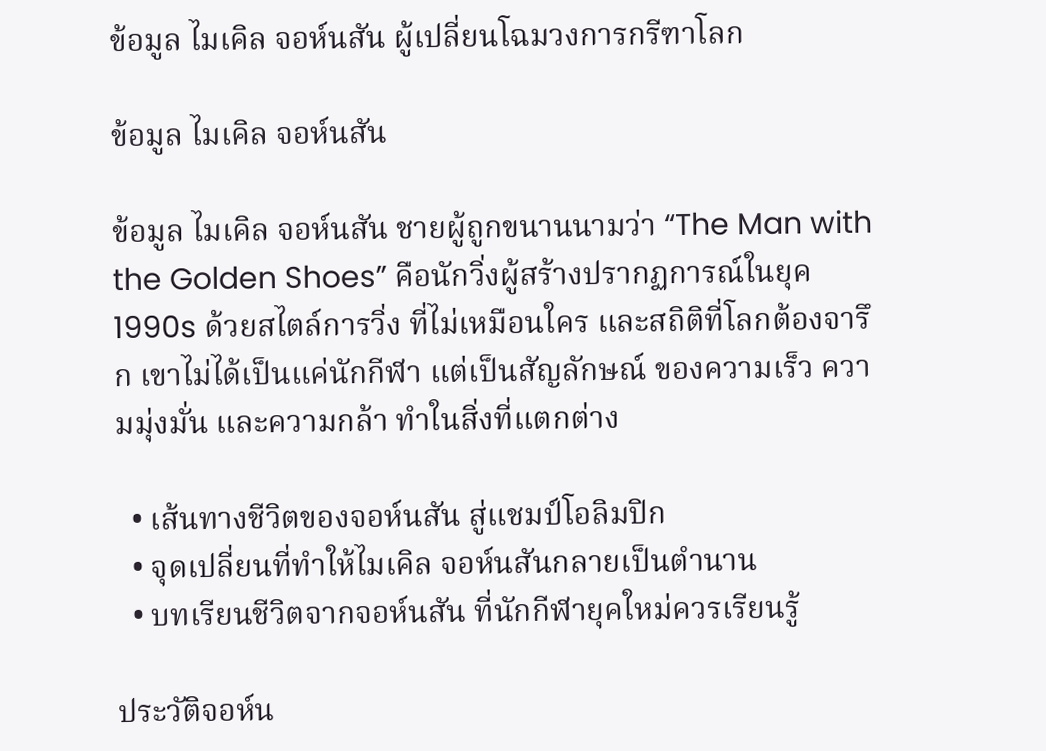ข้อมูล ไมเคิล จอห์นสัน ผู้เปลี่ยนโฉมวงการกรีฑาโลก

ข้อมูล ไมเคิล จอห์นสัน

ข้อมูล ไมเคิล จอห์นสัน ชายผู้ถูกขนานนามว่า “The Man with the Golden Shoes” คือนักวิ่งผู้สร้างปรากฏการณ์ในยุค 1990s ด้วยสไตล์การวิ่ง ที่ไม่เหมือนใคร และสถิติที่โลกต้องจารึก เขาไม่ได้เป็นแค่นักกีฬา แต่เป็นสัญลักษณ์ ของความเร็ว ความมุ่งมั่น และความกล้า ทำในสิ่งที่แตกต่าง

  • เส้นทางชีวิตของจอห์นสัน สู่แชมป์โอลิมปิก
  • จุดเปลี่ยนที่ทำให้ไมเคิล จอห์นสันกลายเป็นตำนาน
  • บทเรียนชีวิตจากจอห์นสัน ที่นักกีฬายุคใหม่ควรเรียนรู้

ประวัติจอห์น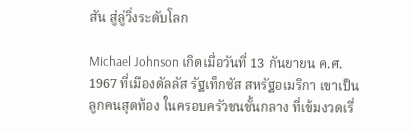สัน สู่ลู่วิ่งระดับโลก

Michael Johnson เกิดเมื่อวันที่ 13 กันยายน ค.ศ. 1967 ที่เมืองดัลลัส รัฐเท็กซัส สหรัฐอเมริกา เขาเป็นลูกคนสุดท้อง ในครอบครัวชนชั้นกลาง ที่เข้มงวดเรื่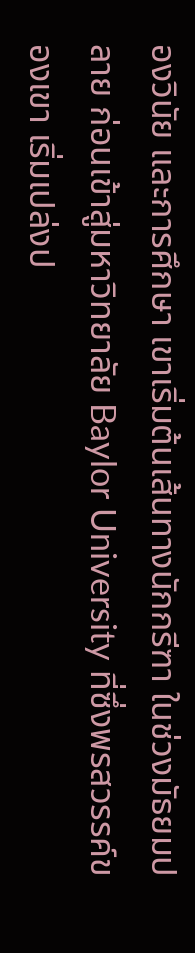องวินัย และการศึกษา เขาเริ่มต้นเส้นทางนักกรีฑา ในช่วงมัธยมปลาย ก่อนเข้าสู่มหาวิทยาลัย Baylor University ที่ซึ่งพรสวรรค์ของเขา เริ่มเปล่งป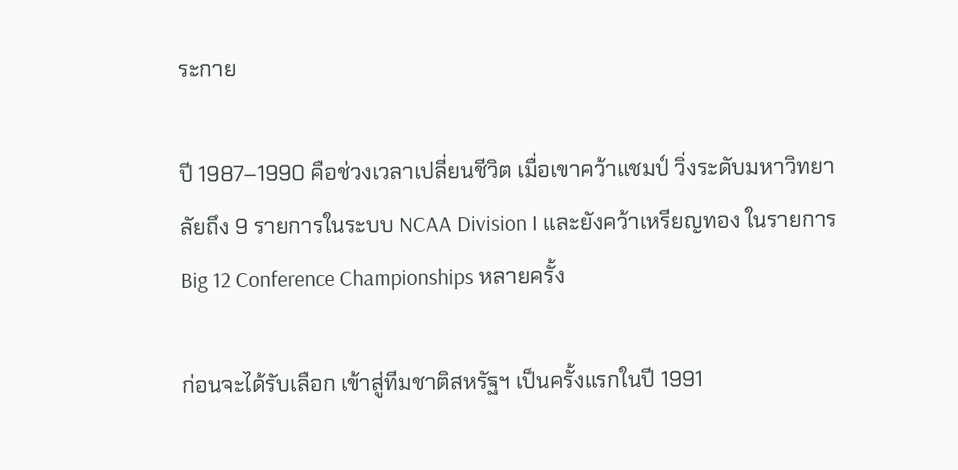ระกาย

ปี 1987–1990 คือช่วงเวลาเปลี่ยนชีวิต เมื่อเขาคว้าแชมป์ วิ่งระดับมหาวิทยาลัยถึง 9 รายการในระบบ NCAA Division I และยังคว้าเหรียญทอง ในรายการ Big 12 Conference Championships หลายครั้ง

ก่อนจะได้รับเลือก เข้าสู่ทีมชาติสหรัฐฯ เป็นครั้งแรกในปี 1991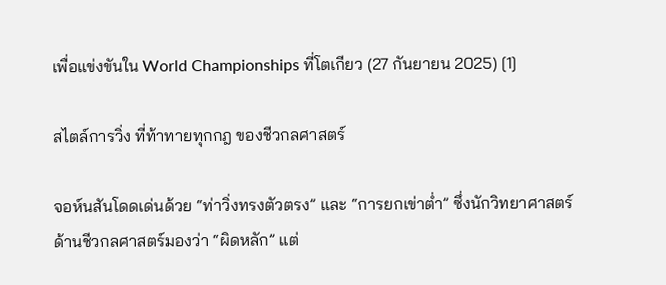เพื่อแข่งขันใน World Championships ที่โตเกียว (27 กันยายน 2025) [1]

สไตล์การวิ่ง ที่ท้าทายทุกกฎ ของชีวกลศาสตร์

จอห์นสันโดดเด่นด้วย “ท่าวิ่งทรงตัวตรง” และ “การยกเข่าต่ำ” ซึ่งนักวิทยาศาสตร์ ด้านชีวกลศาสตร์มองว่า “ผิดหลัก” แต่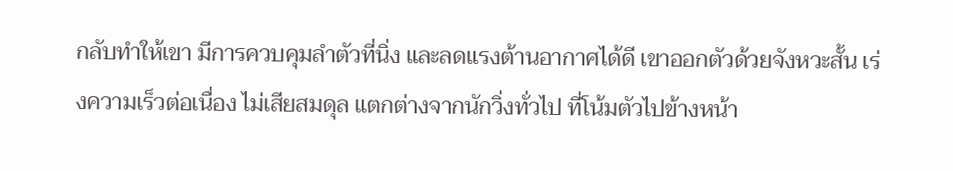กลับทำให้เขา มีการควบคุมลำตัวที่นิ่ง และลดแรงต้านอากาศได้ดี เขาออกตัวด้วยจังหวะสั้น เร่งความเร็วต่อเนื่อง ไม่เสียสมดุล แตกต่างจากนักวิ่งทั่วไป ที่โน้มตัวไปข้างหน้า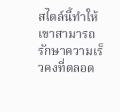สไตล์นี้ทำให้เขาสามารถ รักษาความเร็วคงที่ตลอด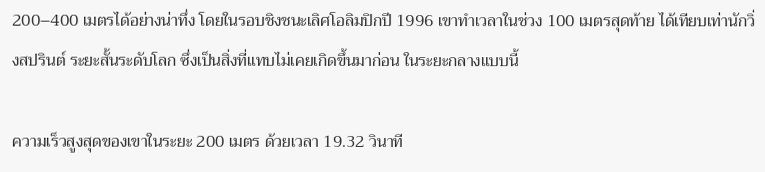200–400 เมตรได้อย่างน่าทึ่ง โดยในรอบชิงชนะเลิศโอลิมปิกปี 1996 เขาทำเวลาในช่วง 100 เมตรสุดท้าย ได้เทียบเท่านักวิ่งสปรินต์ ระยะสั้นระดับโลก ซึ่งเป็นสิ่งที่แทบไม่เคยเกิดขึ้นมาก่อน ในระยะกลางแบบนี้

ความเร็วสูงสุดของเขาในระยะ 200 เมตร ด้วยเวลา 19.32 วินาที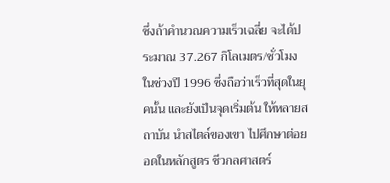ซึ่งถ้าคำนวณความเร็วเฉลี่ย จะได้ประมาณ 37.267 กิโลเมตร/ชั่วโมง ในช่วงปี 1996 ซึ่งถือว่าเร็วที่สุดในยุคนั้น และยังเป็นจุดเริ่มต้น ให้หลายสถาบัน นำสไตล์ของเขา ไปศึกษาต่อยอดในหลักสูตร ชีวกลศาสตร์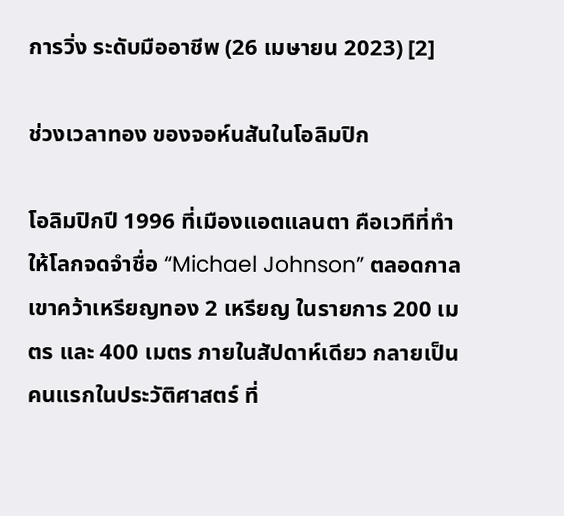การวิ่ง ระดับมืออาชีพ (26 เมษายน 2023) [2]

ช่วงเวลาทอง ของจอห์นสันในโอลิมปิก

โอลิมปิกปี 1996 ที่เมืองแอตแลนตา คือเวทีที่ทำให้โลกจดจำชื่อ “Michael Johnson” ตลอดกาล เขาคว้าเหรียญทอง 2 เหรียญ ในรายการ 200 เมตร และ 400 เมตร ภายในสัปดาห์เดียว กลายเป็นคนแรกในประวัติศาสตร์ ที่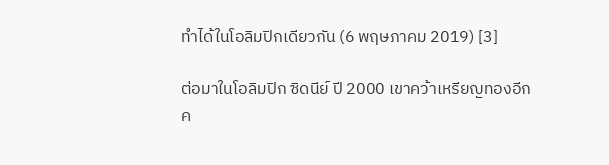ทำได้ในโอลิมปิกเดียวกัน (6 พฤษภาคม 2019) [3]

ต่อมาในโอลิมปิก ซิดนีย์ ปี 2000 เขาคว้าเหรียญทองอีกค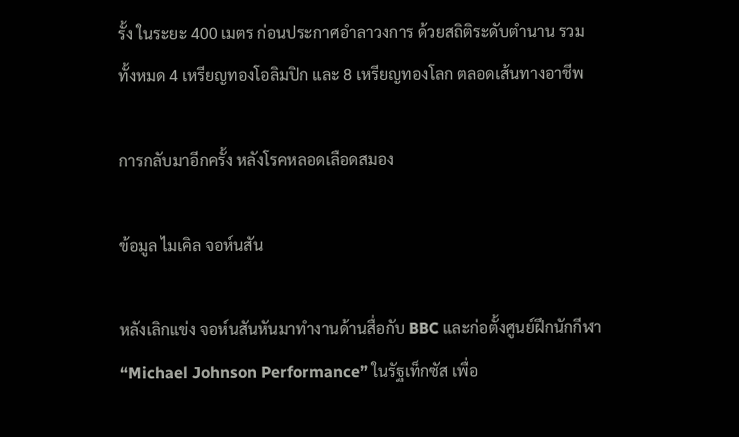รั้ง ในระยะ 400 เมตร ก่อนประกาศอำลาวงการ ด้วยสถิติระดับตำนาน รวมทั้งหมด 4 เหรียญทองโอลิมปิก และ 8 เหรียญทองโลก ตลอดเส้นทางอาชีพ

การกลับมาอีกครั้ง หลังโรคหลอดเลือดสมอง

ข้อมูล ไมเคิล จอห์นสัน

หลังเลิกแข่ง จอห์นสันหันมาทำงานด้านสื่อกับ BBC และก่อตั้งศูนย์ฝึกนักกีฬา “Michael Johnson Performance” ในรัฐเท็กซัส เพื่อ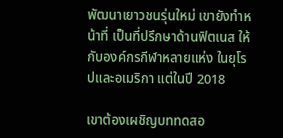พัฒนาเยาวชนรุ่นใหม่ เขายังทำหน้าที่ เป็นที่ปรึกษาด้านฟิตเนส ให้กับองค์กรกีฬาหลายแห่ง ในยุโรปและอเมริกา แต่ในปี 2018

เขาต้องเผชิญบททดสอ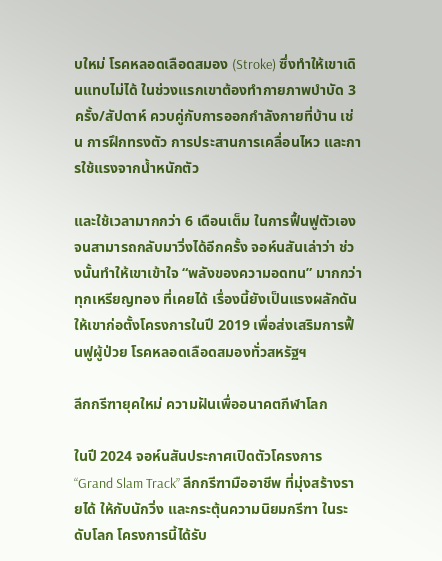บใหม่ โรคหลอดเลือดสมอง (Stroke) ซึ่งทำให้เขาเดินแทบไม่ได้ ในช่วงแรกเขาต้องทำกายภาพบำบัด 3 ครั้ง/สัปดาห์ ควบคู่กับการออกกำลังกายที่บ้าน เช่น การฝึกทรงตัว การประสานการเคลื่อนไหว และการใช้แรงจากน้ำหนักตัว

และใช้เวลามากกว่า 6 เดือนเต็ม ในการฟื้นฟูตัวเอง จนสามารถกลับมาวิ่งได้อีกครั้ง จอห์นสันเล่าว่า ช่วงนั้นทำให้เขาเข้าใจ “พลังของความอดทน” มากกว่าทุกเหรียญทอง ที่เคยได้ เรื่องนี้ยังเป็นแรงผลักดัน ให้เขาก่อตั้งโครงการในปี 2019 เพื่อส่งเสริมการฟื้นฟูผู้ป่วย โรคหลอดเลือดสมองทั่วสหรัฐฯ

ลีกกรีฑายุคใหม่ ความฝันเพื่ออนาคตกีฬาโลก

ในปี 2024 จอห์นสันประกาศเปิดตัวโครงการ “Grand Slam Track” ลีกกรีฑามืออาชีพ ที่มุ่งสร้างรายได้ ให้กับนักวิ่ง และกระตุ้นความนิยมกรีฑา ในระดับโลก โครงการนี้ได้รับ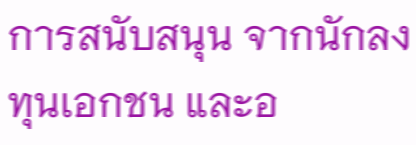การสนับสนุน จากนักลงทุนเอกชน และอ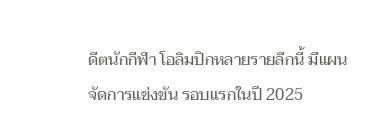ดีตนักกีฬา โอลิมปิกหลายรายลีกนี้ มีแผนจัดการแข่งขัน รอบแรกในปี 2025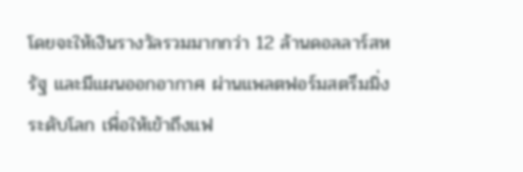โดยจะให้เงินรางวัลรวมมากกว่า 12 ล้านดอลลาร์สหรัฐ และมีแผนออกอากาศ ผ่านแพลตฟอร์มสตรีมมิ่งระดับโลก เพื่อให้เข้าถึงแฟ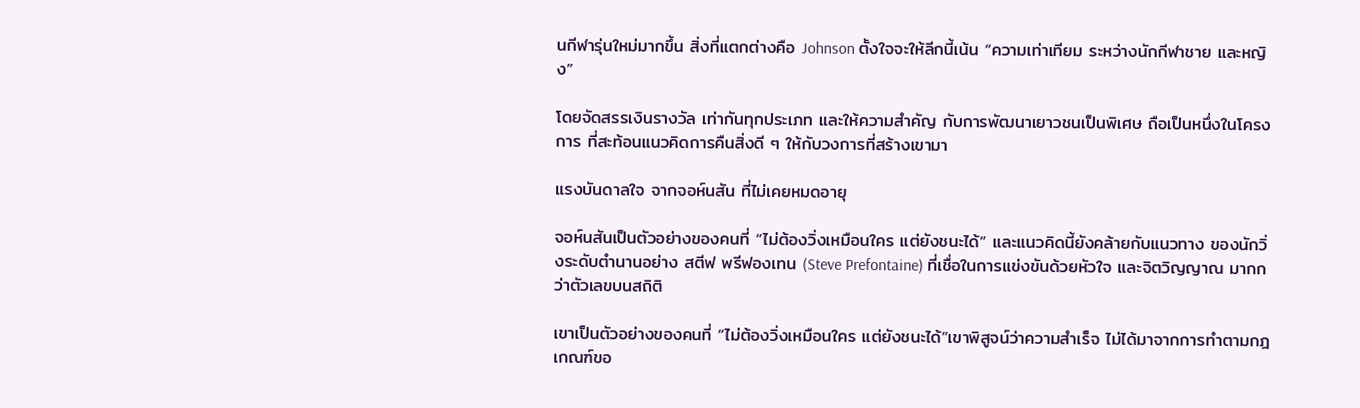นกีฬารุ่นใหม่มากขึ้น สิ่งที่แตกต่างคือ Johnson ตั้งใจจะให้ลีกนี้เน้น “ความเท่าเทียม ระหว่างนักกีฬาชาย และหญิง”

โดยจัดสรรเงินรางวัล เท่ากันทุกประเภท และให้ความสำคัญ กับการพัฒนาเยาวชนเป็นพิเศษ ถือเป็นหนึ่งในโครงการ ที่สะท้อนแนวคิดการคืนสิ่งดี ๆ ให้กับวงการที่สร้างเขามา

แรงบันดาลใจ จากจอห์นสัน ที่ไม่เคยหมดอายุ

จอห์นสันเป็นตัวอย่างของคนที่ “ไม่ต้องวิ่งเหมือนใคร แต่ยังชนะได้” และแนวคิดนี้ยังคล้ายกับแนวทาง ของนักวิ่งระดับตำนานอย่าง สตีฟ พรีฟองเทน (Steve Prefontaine) ที่เชื่อในการแข่งขันด้วยหัวใจ และจิตวิญญาณ มากกว่าตัวเลขบนสถิติ

เขาเป็นตัวอย่างของคนที่ “ไม่ต้องวิ่งเหมือนใคร แต่ยังชนะได้”เขาพิสูจน์ว่าความสำเร็จ ไม่ได้มาจากการทำตามกฎเกณฑ์ขอ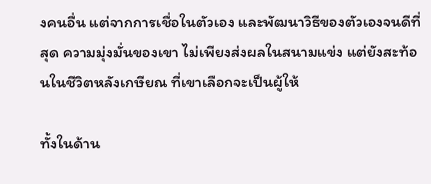งคนอื่น แต่จากการเชื่อในตัวเอง และพัฒนาวิธีของตัวเองจนดีที่สุด ความมุ่งมั่นของเขา ไม่เพียงส่งผลในสนามแข่ง แต่ยังสะท้อนในชีวิตหลังเกษียณ ที่เขาเลือกจะเป็นผู้ให้

ทั้งในด้าน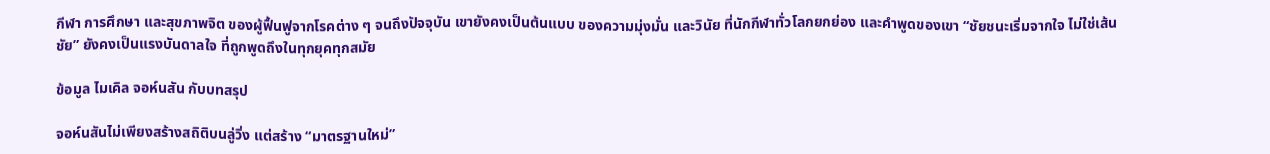กีฬา การศึกษา และสุขภาพจิต ของผู้ฟื้นฟูจากโรคต่าง ๆ จนถึงปัจจุบัน เขายังคงเป็นต้นแบบ ของความมุ่งมั่น และวินัย ที่นักกีฬาทั่วโลกยกย่อง และคำพูดของเขา “ชัยชนะเริ่มจากใจ ไม่ใช่เส้นชัย” ยังคงเป็นแรงบันดาลใจ ที่ถูกพูดถึงในทุกยุคทุกสมัย

ข้อมูล ไมเคิล จอห์นสัน กับบทสรุป

จอห์นสันไม่เพียงสร้างสถิติบนลู่วิ่ง แต่สร้าง “มาตรฐานใหม่”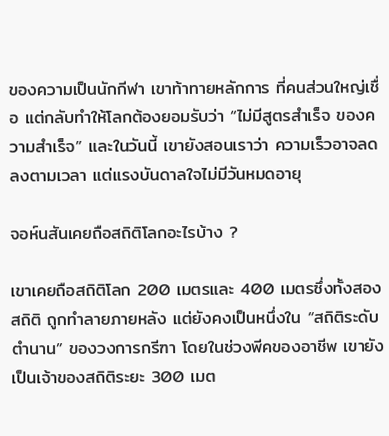ของความเป็นนักกีฬา เขาท้าทายหลักการ ที่คนส่วนใหญ่เชื่อ แต่กลับทำให้โลกต้องยอมรับว่า “ไม่มีสูตรสำเร็จ ของความสำเร็จ” และในวันนี้ เขายังสอนเราว่า ความเร็วอาจลดลงตามเวลา แต่แรงบันดาลใจไม่มีวันหมดอายุ

จอห์นสันเคยถือสถิติโลกอะไรบ้าง ?

เขาเคยถือสถิติโลก 200 เมตรและ 400 เมตรซึ่งทั้งสองสถิติ ถูกทำลายภายหลัง แต่ยังคงเป็นหนึ่งใน “สถิติระดับตำนาน” ของวงการกรีฑา โดยในช่วงพีคของอาชีพ เขายังเป็นเจ้าของสถิติระยะ 300 เมต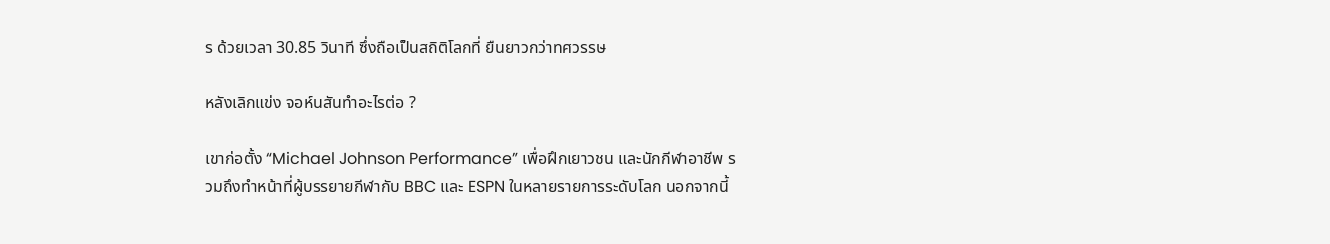ร ด้วยเวลา 30.85 วินาที ซึ่งถือเป็นสถิติโลกที่ ยืนยาวกว่าทศวรรษ

หลังเลิกแข่ง จอห์นสันทำอะไรต่อ ?

เขาก่อตั้ง “Michael Johnson Performance” เพื่อฝึกเยาวชน และนักกีฬาอาชีพ รวมถึงทำหน้าที่ผู้บรรยายกีฬากับ BBC และ ESPN ในหลายรายการระดับโลก นอกจากนี้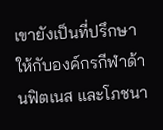เขายังเป็นที่ปรึกษา ให้กับองค์กรกีฬาด้านฟิตเนส และโภชนา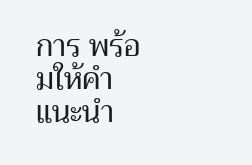การ พร้อมให้คำแนะนำ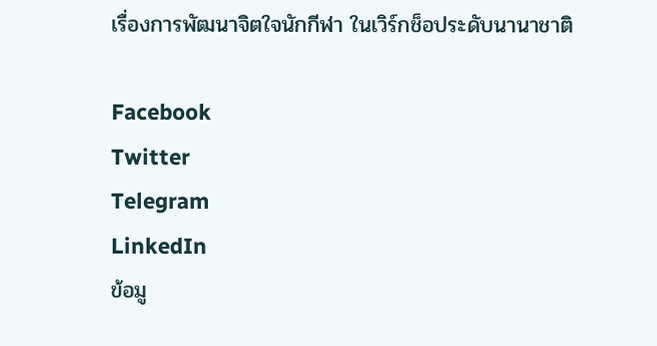เรื่องการพัฒนาจิตใจนักกีฬา ในเวิร์กช็อประดับนานาชาติ

Facebook
Twitter
Telegram
LinkedIn
ข้อมู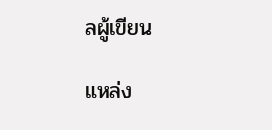ลผู้เขียน

แหล่ง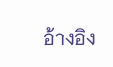อ้างอิง